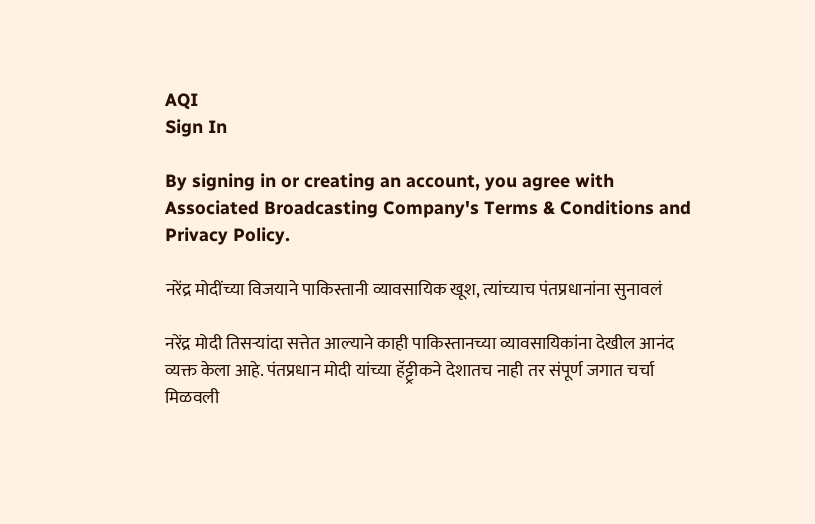AQI
Sign In

By signing in or creating an account, you agree with Associated Broadcasting Company's Terms & Conditions and Privacy Policy.

नरेंद्र मोदींच्या विजयाने पाकिस्तानी व्यावसायिक खूश, त्यांच्याच पंतप्रधानांना सुनावलं

नरेंद्र मोदी तिसऱ्यांदा सत्तेत आल्याने काही पाकिस्तानच्या व्यावसायिकांना देखील आनंद व्यक्त केला आहे. पंतप्रधान मोदी यांच्या हॅट्ट्रीकने देशातच नाही तर संपूर्ण जगात चर्चा मिळवली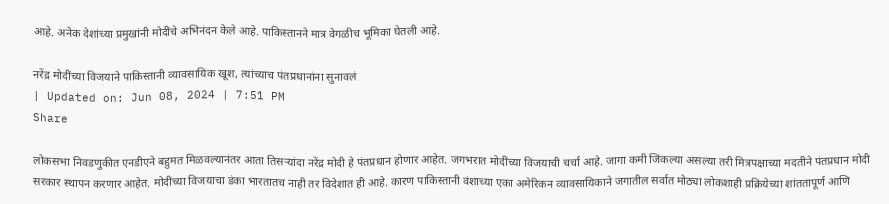आहे. अनेक देशांच्या प्रमुखांनी मोदींचे अभिनंदन केले आहे. पाकिस्तानने मात्र वेगळीच भूमिका घेतली आहे.

नरेंद्र मोदींच्या विजयाने पाकिस्तानी व्यावसायिक खूश, त्यांच्याच पंतप्रधानांना सुनावलं
| Updated on: Jun 08, 2024 | 7:51 PM
Share

लोकसभा निवडणुकीत एनडीएने बहुमत मिळवल्यानंतर आता तिसऱ्यांदा नरेंद्र मोदी हे पंतप्रधान होणार आहेत. जगभरात मोदींच्या विजयाची चर्चा आहे. जागा कमी जिंकल्या असल्या तरी मित्रपक्षाच्या मदतीने पंतप्रधान मोदी सरकार स्थापन करणार आहेत. मोदींच्या विजयाचा डंका भारतातच नाही तर विदेशात ही आहे. कारण पाकिस्तानी वंशाच्या एका अमेरिकन व्यावसायिकाने जगातील सर्वात मोठ्या लोकशाही प्रक्रियेच्या शांततापूर्ण आणि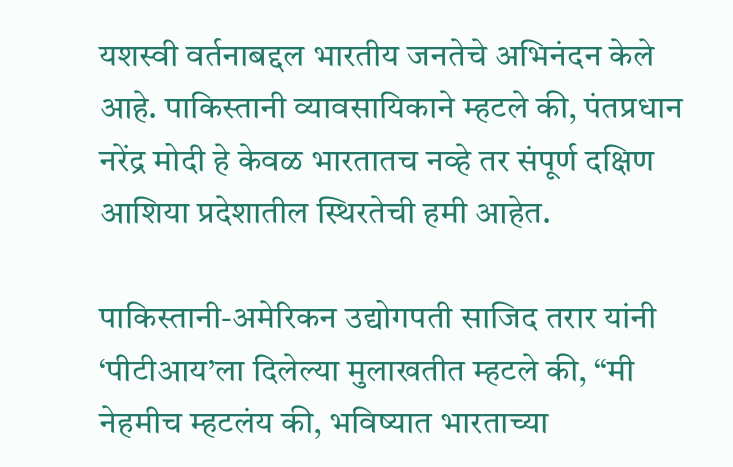यशस्वी वर्तनाबद्दल भारतीय जनतेचे अभिनंदन केले आहे. पाकिस्तानी व्यावसायिकाने म्हटले की, पंतप्रधान नरेंद्र मोदी हे केवळ भारतातच नव्हे तर संपूर्ण दक्षिण आशिया प्रदेशातील स्थिरतेची हमी आहेत.

पाकिस्तानी-अमेरिकन उद्योगपती साजिद तरार यांनी ‘पीटीआय’ला दिलेल्या मुलाखतीत म्हटले की, “मी नेहमीच म्हटलंय की, भविष्यात भारताच्या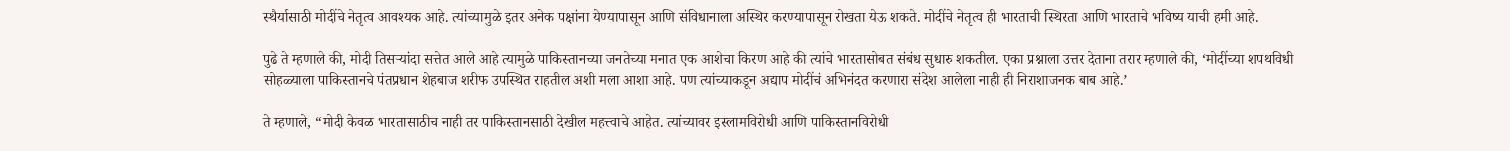स्थैर्यासाठी मोदींचे नेतृत्व आवश्यक आहे. त्यांच्यामुळे इतर अनेक पक्षांना येण्यापासून आणि संविधानाला अस्थिर करण्यापासून रोखता येऊ शकते. मोदींचे नेतृत्व ही भारताची स्थिरता आणि भारताचे भविष्य याची हमी आहे.

पुढे ते म्हणाले की, मोदी तिसऱ्यांदा सत्तेत आले आहे त्यामुळे पाकिस्तानच्या जनतेच्या मनात एक आशेचा किरण आहे की त्यांचे भारतासोबत संबंध सुधारु शकतील. एका प्रश्नाला उत्तर देताना तरार म्हणाले की, ‘मोदींच्या शपथविधी सोहळ्याला पाकिस्तानचे पंतप्रधान शेहबाज शरीफ उपस्थित राहतील अशी मला आशा आहे. पण त्यांच्याकडून अद्याप मोदींचं अभिनंदत करणारा संदेश आलेला नाही ही निराशाजनक बाब आहे.’

ते म्हणाले, “मोदी केवळ भारतासाठीच नाही तर पाकिस्तानसाठी देखील महत्त्वाचे आहेत. त्यांच्यावर इस्लामविरोधी आणि पाकिस्तानविरोधी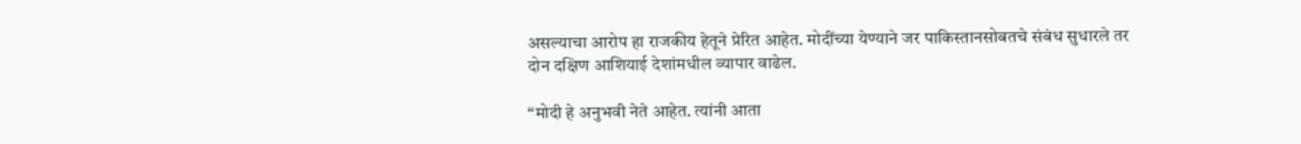असल्याचा आरोप हा राजकीय हेतूने प्रेरित आहेत. मोदींच्या येण्याने जर पाकिस्तानसोबतचे संबंध सुधारले तर दोन दक्षिण आशियाई देशांमधील व्यापार वाढेल.

“मोदी हे अनुभवी नेते आहेत. त्यांनी आता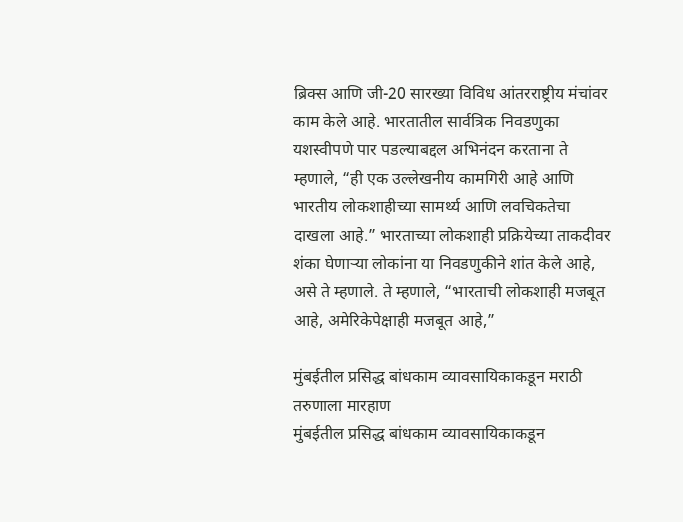ब्रिक्स आणि जी-20 सारख्या विविध आंतरराष्ट्रीय मंचांवर काम केले आहे. भारतातील सार्वत्रिक निवडणुका यशस्वीपणे पार पडल्याबद्दल अभिनंदन करताना ते म्हणाले, “ही एक उल्लेखनीय कामगिरी आहे आणि भारतीय लोकशाहीच्या सामर्थ्य आणि लवचिकतेचा दाखला आहे.” भारताच्या लोकशाही प्रक्रियेच्या ताकदीवर शंका घेणाऱ्या लोकांना या निवडणुकीने शांत केले आहे, असे ते म्हणाले. ते म्हणाले, “भारताची लोकशाही मजबूत आहे, अमेरिकेपेक्षाही मजबूत आहे,”

मुंबईतील प्रसिद्ध बांधकाम व्यावसायिकाकडून मराठी तरुणाला मारहाण
मुंबईतील प्रसिद्ध बांधकाम व्यावसायिकाकडून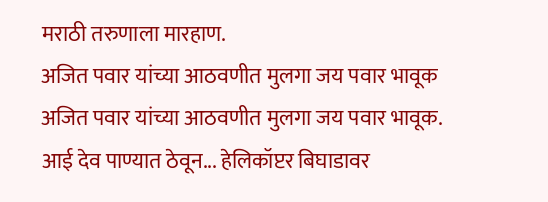मराठी तरुणाला मारहाण.
अजित पवार यांच्या आठवणीत मुलगा जय पवार भावूक
अजित पवार यांच्या आठवणीत मुलगा जय पवार भावूक.
आई देव पाण्यात ठेवून... हेलिकॉप्टर बिघाडावर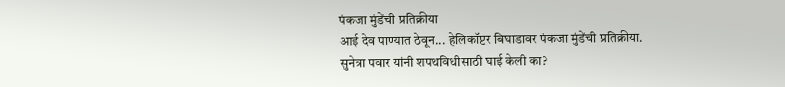पंकजा मुंडेंची प्रतिक्रीया
आई देव पाण्यात ठेवून... हेलिकॉप्टर बिघाडावर पंकजा मुंडेंची प्रतिक्रीया.
सुनेत्रा पवार यांनी शपथविधीसाठी घाई केली का?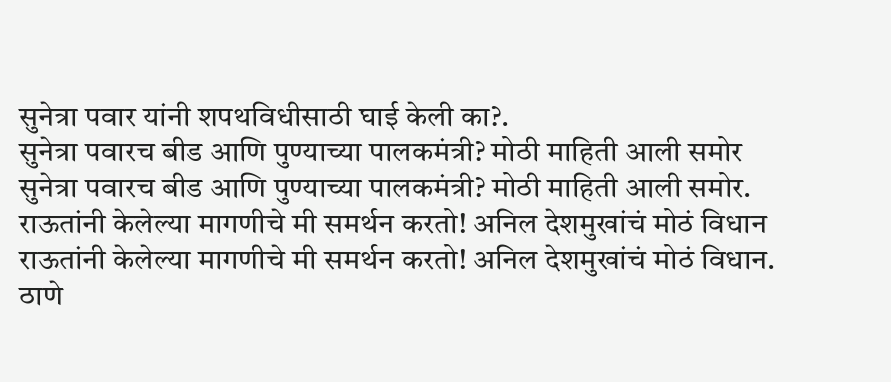सुनेत्रा पवार यांनी शपथविधीसाठी घाई केली का?.
सुनेत्रा पवारच बीड आणि पुण्याच्या पालकमंत्री? मोठी माहिती आली समोर
सुनेत्रा पवारच बीड आणि पुण्याच्या पालकमंत्री? मोठी माहिती आली समोर.
राऊतांनी केलेल्या मागणीचे मी समर्थन करतो! अनिल देशमुखांचं मोठं विधान
राऊतांनी केलेल्या मागणीचे मी समर्थन करतो! अनिल देशमुखांचं मोठं विधान.
ठाणे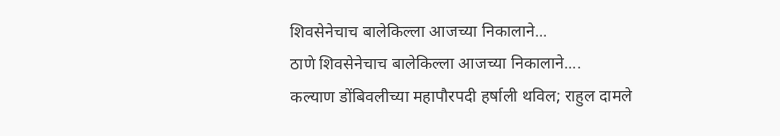शिवसेनेचाच बालेकिल्ला आजच्या निकालाने...
ठाणे शिवसेनेचाच बालेकिल्ला आजच्या निकालाने....
कल्याण डोंबिवलीच्या महापौरपदी हर्षाली थविल; राहुल दामले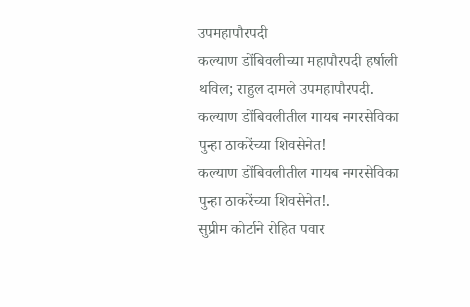उपमहापौरपदी
कल्याण डोंबिवलीच्या महापौरपदी हर्षाली थविल; राहुल दामले उपमहापौरपदी.
कल्याण डोंबिवलीतील गायब नगरसेविका पुन्हा ठाकरेंच्या शिवसेनेत!
कल्याण डोंबिवलीतील गायब नगरसेविका पुन्हा ठाकरेंच्या शिवसेनेत!.
सुप्रीम कोर्टाने रोहित पवार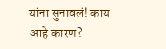यांना सुनावलं! काय आहे कारण?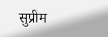सुप्रीम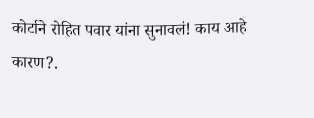कोर्टाने रोहित पवार यांना सुनावलं! काय आहे कारण?.